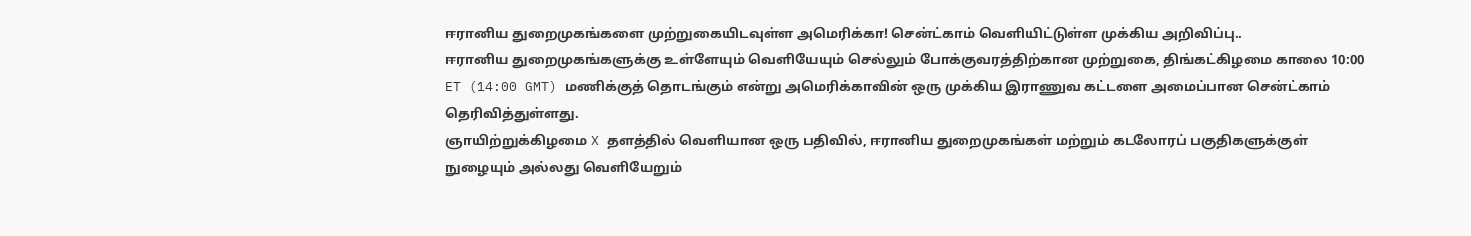ஈரானிய துறைமுகங்களை முற்றுகையிடவுள்ள அமெரிக்கா! சென்ட்காம் வெளியிட்டுள்ள முக்கிய அறிவிப்பு..
ஈரானிய துறைமுகங்களுக்கு உள்ளேயும் வெளியேயும் செல்லும் போக்குவரத்திற்கான முற்றுகை, திங்கட்கிழமை காலை 10:00 ET (14:00 GMT) மணிக்குத் தொடங்கும் என்று அமெரிக்காவின் ஒரு முக்கிய இராணுவ கட்டளை அமைப்பான சென்ட்காம் தெரிவித்துள்ளது.
ஞாயிற்றுக்கிழமை X தளத்தில் வெளியான ஒரு பதிவில், ஈரானிய துறைமுகங்கள் மற்றும் கடலோரப் பகுதிகளுக்குள் நுழையும் அல்லது வெளியேறும்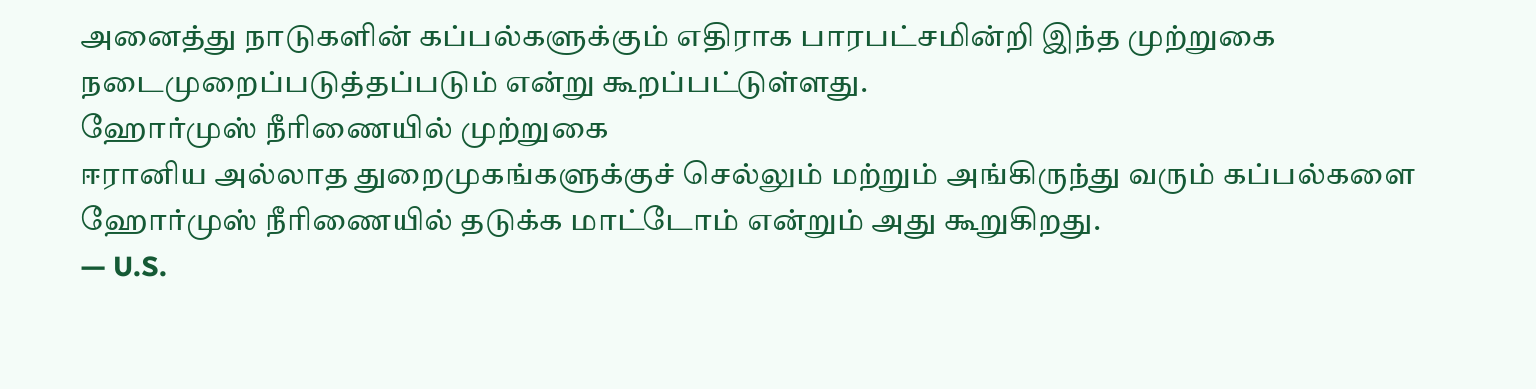அனைத்து நாடுகளின் கப்பல்களுக்கும் எதிராக பாரபட்சமின்றி இந்த முற்றுகை நடைமுறைப்படுத்தப்படும் என்று கூறப்பட்டுள்ளது.
ஹோர்முஸ் நீரிணையில் முற்றுகை
ஈரானிய அல்லாத துறைமுகங்களுக்குச் செல்லும் மற்றும் அங்கிருந்து வரும் கப்பல்களை ஹோர்முஸ் நீரிணையில் தடுக்க மாட்டோம் என்றும் அது கூறுகிறது.
— U.S.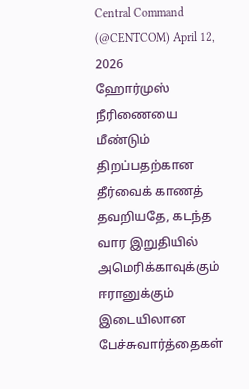Central Command (@CENTCOM) April 12, 2026
ஹோர்முஸ் நீரிணையை மீண்டும் திறப்பதற்கான தீர்வைக் காணத் தவறியதே, கடந்த வார இறுதியில் அமெரிக்காவுக்கும் ஈரானுக்கும் இடையிலான பேச்சுவார்த்தைகள்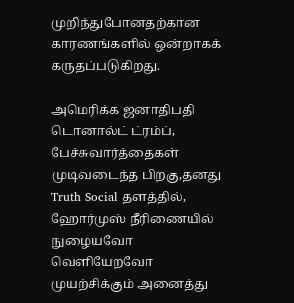முறிந்துபோனதற்கான காரணங்களில் ஒன்றாகக் கருதப்படுகிறது.

அமெரிக்க ஜனாதிபதி டொனால்ட் ட்ரம்ப், பேச்சுவார்த்தைகள் முடிவடைந்த பிறகு,தனது Truth Social தளத்தில், ஹோர்முஸ் நீரிணையில் நுழையவோ வெளியேறவோ முயற்சிக்கும் அனைத்து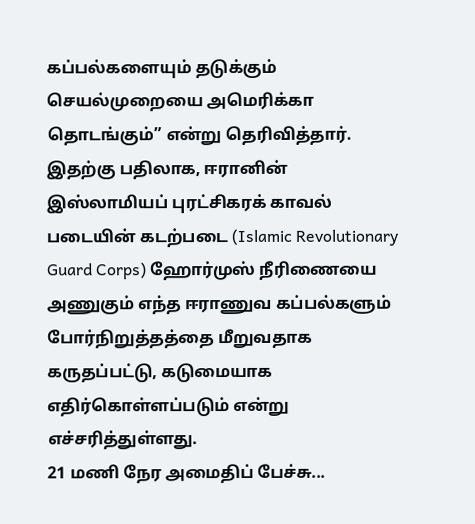கப்பல்களையும் தடுக்கும் செயல்முறையை அமெரிக்கா தொடங்கும்” என்று தெரிவித்தார்.
இதற்கு பதிலாக, ஈரானின் இஸ்லாமியப் புரட்சிகரக் காவல் படையின் கடற்படை (Islamic Revolutionary Guard Corps) ஹோர்முஸ் நீரிணையை அணுகும் எந்த ஈராணுவ கப்பல்களும் போர்நிறுத்தத்தை மீறுவதாக கருதப்பட்டு, கடுமையாக எதிர்கொள்ளப்படும் என்று எச்சரித்துள்ளது.
21 மணி நேர அமைதிப் பேச்சு...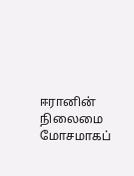ஈரானின் நிலைமை மோசமாகப்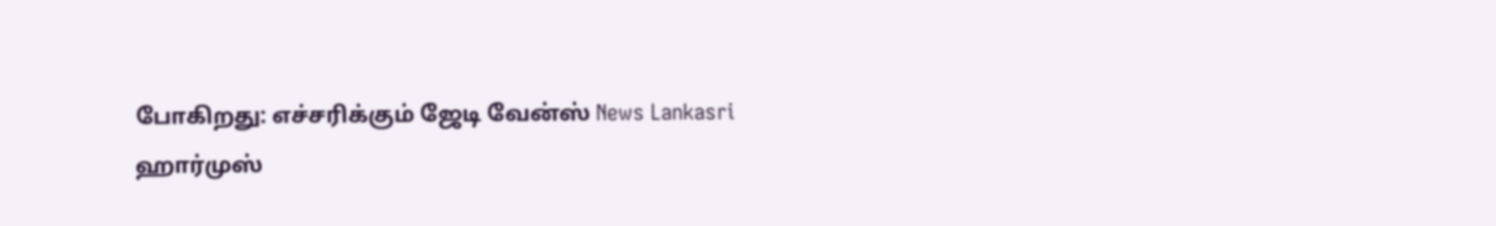போகிறது: எச்சரிக்கும் ஜேடி வேன்ஸ் News Lankasri
ஹார்முஸ்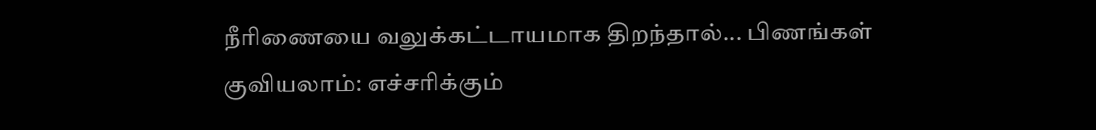நீரிணையை வலுக்கட்டாயமாக திறந்தால்... பிணங்கள் குவியலாம்: எச்சரிக்கும்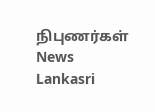நிபுணர்கள் News Lankasri